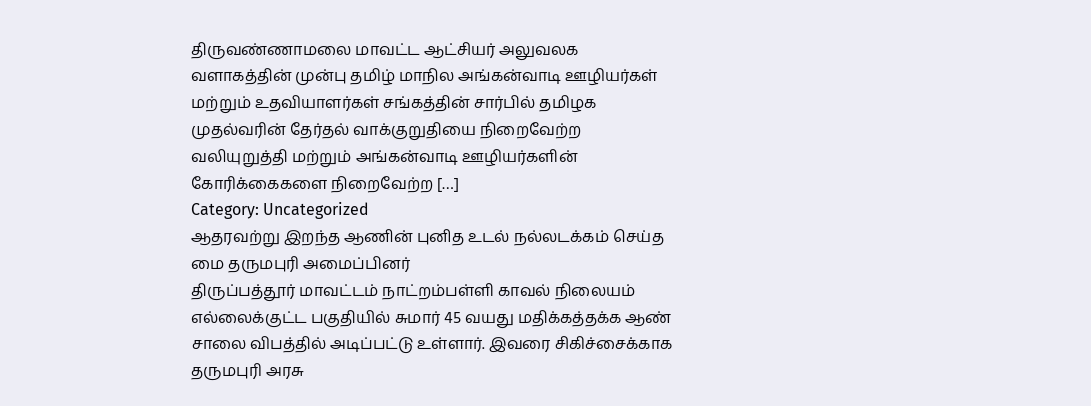திருவண்ணாமலை மாவட்ட ஆட்சியர் அலுவலக வளாகத்தின் முன்பு தமிழ் மாநில அங்கன்வாடி ஊழியர்கள் மற்றும் உதவியாளர்கள் சங்கத்தின் சார்பில் தமிழக முதல்வரின் தேர்தல் வாக்குறுதியை நிறைவேற்ற வலியுறுத்தி மற்றும் அங்கன்வாடி ஊழியர்களின் கோரிக்கைகளை நிறைவேற்ற […]
Category: Uncategorized
ஆதரவற்று இறந்த ஆணின் புனித உடல் நல்லடக்கம் செய்த மை தருமபுரி அமைப்பினர்
திருப்பத்தூர் மாவட்டம் நாட்றம்பள்ளி காவல் நிலையம் எல்லைக்குட்ட பகுதியில் சுமார் 45 வயது மதிக்கத்தக்க ஆண் சாலை விபத்தில் அடிப்பட்டு உள்ளார். இவரை சிகிச்சைக்காக தருமபுரி அரசு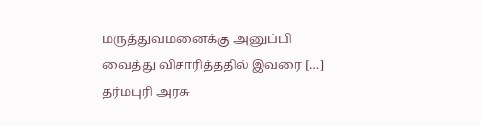மருத்துவமனைக்கு அனுப்பி வைத்து விசாரித்ததில் இவரை […]
தர்மபுரி அரசு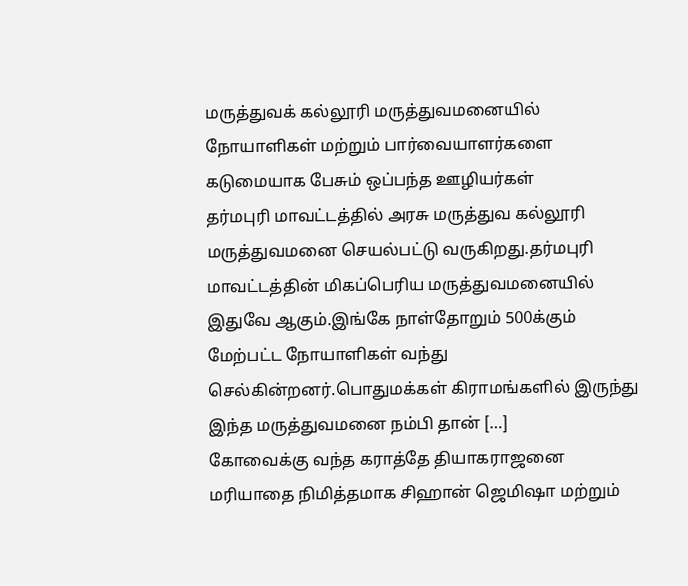மருத்துவக் கல்லூரி மருத்துவமனையில் நோயாளிகள் மற்றும் பார்வையாளர்களை கடுமையாக பேசும் ஒப்பந்த ஊழியர்கள்
தர்மபுரி மாவட்டத்தில் அரசு மருத்துவ கல்லூரி மருத்துவமனை செயல்பட்டு வருகிறது.தர்மபுரி மாவட்டத்தின் மிகப்பெரிய மருத்துவமனையில் இதுவே ஆகும்.இங்கே நாள்தோறும் 500க்கும் மேற்பட்ட நோயாளிகள் வந்து செல்கின்றனர்.பொதுமக்கள் கிராமங்களில் இருந்து இந்த மருத்துவமனை நம்பி தான் […]
கோவைக்கு வந்த கராத்தே தியாகராஜனை மரியாதை நிமித்தமாக சிஹான் ஜெமிஷா மற்றும்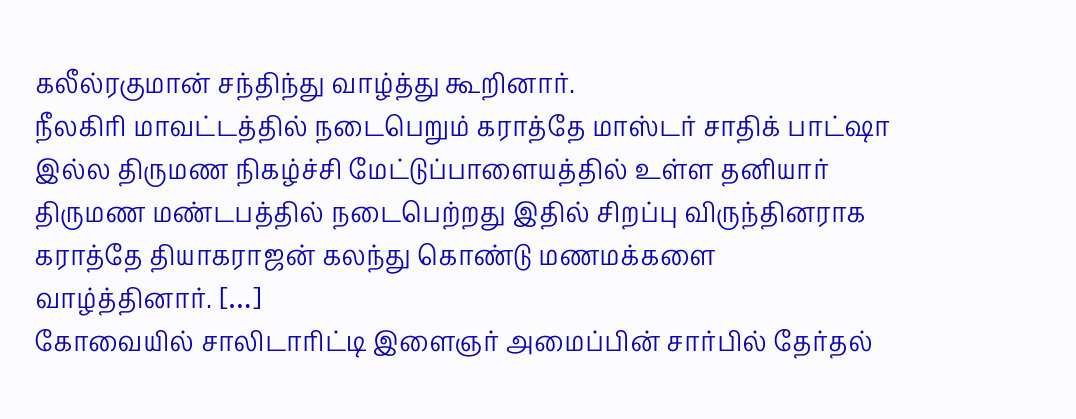கலீல்ரகுமான் சந்திந்து வாழ்த்து கூறினார்.
நீலகிரி மாவட்டத்தில் நடைபெறும் கராத்தே மாஸ்டர் சாதிக் பாட்ஷா இல்ல திருமண நிகழ்ச்சி மேட்டுப்பாளையத்தில் உள்ள தனியார் திருமண மண்டபத்தில் நடைபெற்றது இதில் சிறப்பு விருந்தினராக கராத்தே தியாகராஜன் கலந்து கொண்டு மணமக்களை வாழ்த்தினார். […]
கோவையில் சாலிடாரிட்டி இளைஞர் அமைப்பின் சார்பில் தேர்தல்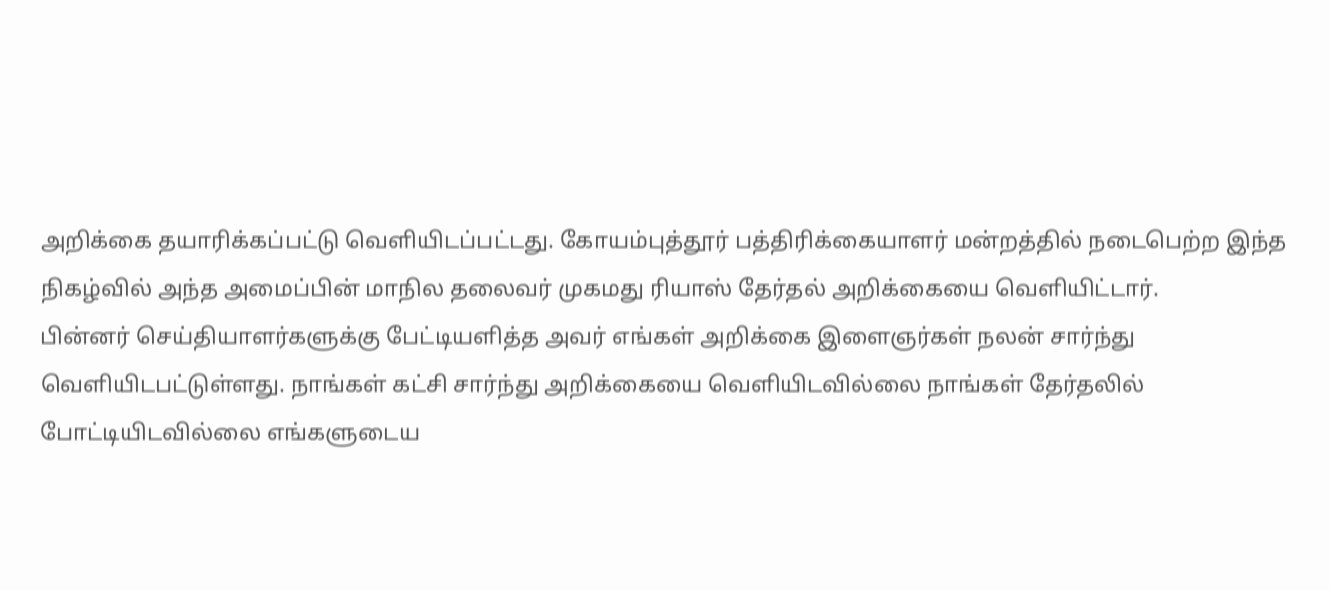அறிக்கை தயாரிக்கப்பட்டு வெளியிடப்பட்டது. கோயம்புத்தூர் பத்திரிக்கையாளர் மன்றத்தில் நடைபெற்ற இந்த நிகழ்வில் அந்த அமைப்பின் மாநில தலைவர் முகமது ரியாஸ் தேர்தல் அறிக்கையை வெளியிட்டார்.
பின்னர் செய்தியாளர்களுக்கு பேட்டியளித்த அவர் எங்கள் அறிக்கை இளைஞர்கள் நலன் சார்ந்து வெளியிடபட்டுள்ளது. நாங்கள் கட்சி சார்ந்து அறிக்கையை வெளியிடவில்லை நாங்கள் தேர்தலில் போட்டியிடவில்லை எங்களுடைய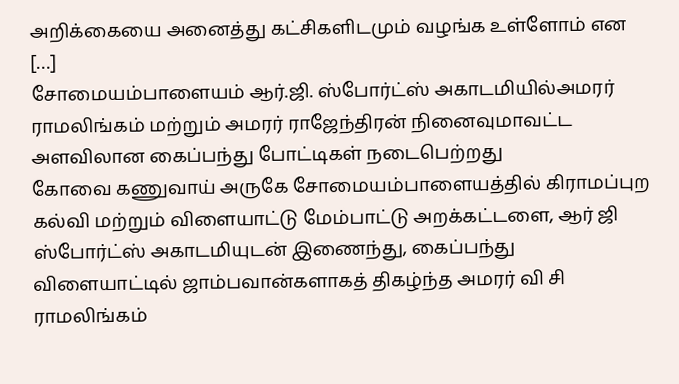அறிக்கையை அனைத்து கட்சிகளிடமும் வழங்க உள்ளோம் என […]
சோமையம்பாளையம் ஆர்.ஜி. ஸ்போர்ட்ஸ் அகாடமியில்அமரர் ராமலிங்கம் மற்றும் அமரர் ராஜேந்திரன் நினைவுமாவட்ட அளவிலான கைப்பந்து போட்டிகள் நடைபெற்றது
கோவை கணுவாய் அருகே சோமையம்பாளையத்தில் கிராமப்புற கல்வி மற்றும் விளையாட்டு மேம்பாட்டு அறக்கட்டளை, ஆர் ஜி ஸ்போர்ட்ஸ் அகாடமியுடன் இணைந்து, கைப்பந்து விளையாட்டில் ஜாம்பவான்களாகத் திகழ்ந்த அமரர் வி சி ராமலிங்கம்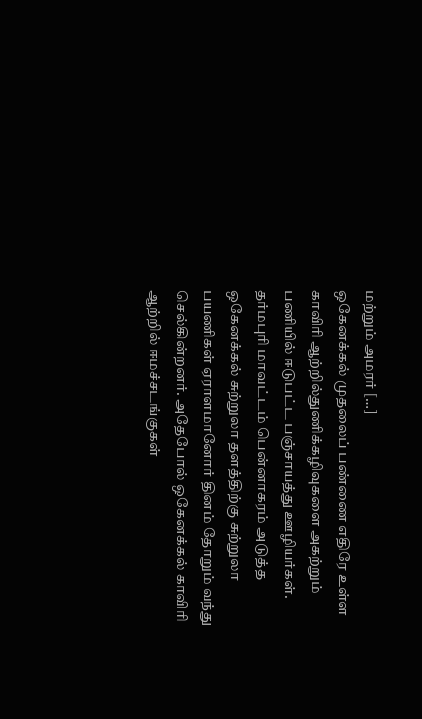மற்றும் அமரர் […]
ஒகேனக்கல் முதலைப் பண்ணை எதிரே உள்ள காவிரி ஆற்றில்துணிக்கழிவுகளை அகற்றும் பணியில் ஈடுபட்ட பஞ்சாயத்து ஊழியர்கள்.
தர்மபுரி மாவட்டம் பென்னாகரம் அடுத்த ஒகேனக்கல் சுற்றுலா தளத்திற்கு சுற்றுலா பயணிகள் ஏராளமானோர் தினம் தோறும் வந்து செல்கின்றனர். அதேபோல் ஒகேனக்கல் காவிரி ஆற்றில் ஈமச்சடங்குகள்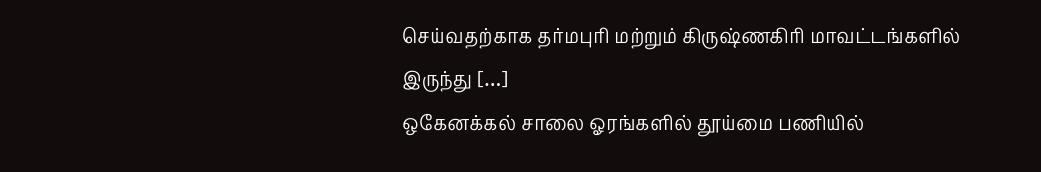செய்வதற்காக தர்மபுரி மற்றும் கிருஷ்ணகிரி மாவட்டங்களில் இருந்து […]
ஒகேனக்கல் சாலை ஓரங்களில் தூய்மை பணியில்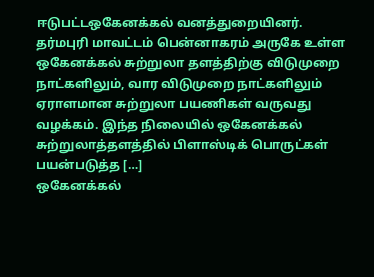ஈடுபட்டஒகேனக்கல் வனத்துறையினர்.
தர்மபுரி மாவட்டம் பென்னாகரம் அருகே உள்ள ஒகேனக்கல் சுற்றுலா தளத்திற்கு விடுமுறை நாட்களிலும், வார விடுமுறை நாட்களிலும் ஏராளமான சுற்றுலா பயணிகள் வருவது வழக்கம். இந்த நிலையில் ஒகேனக்கல் சுற்றுலாத்தளத்தில் பிளாஸ்டிக் பொருட்கள் பயன்படுத்த […]
ஒகேனக்கல்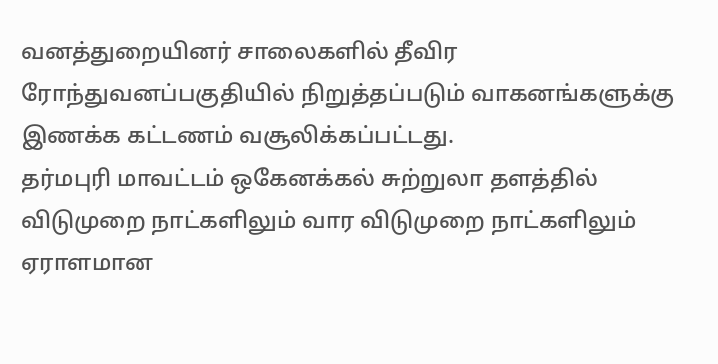வனத்துறையினர் சாலைகளில் தீவிர ரோந்துவனப்பகுதியில் நிறுத்தப்படும் வாகனங்களுக்கு இணக்க கட்டணம் வசூலிக்கப்பட்டது.
தர்மபுரி மாவட்டம் ஒகேனக்கல் சுற்றுலா தளத்தில் விடுமுறை நாட்களிலும் வார விடுமுறை நாட்களிலும் ஏராளமான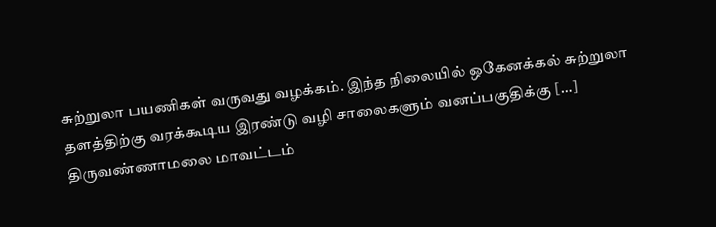சுற்றுலா பயணிகள் வருவது வழக்கம். இந்த நிலையில் ஒகேனக்கல் சுற்றுலா தளத்திற்கு வரக்கூடிய இரண்டு வழி சாலைகளும் வனப்பகுதிக்கு […]
திருவண்ணாமலை மாவட்டம்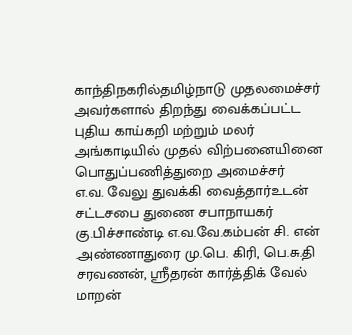காந்திநகரில்தமிழ்நாடு முதலமைச்சர் அவர்களால் திறந்து வைக்கப்பட்ட புதிய காய்கறி மற்றும் மலர் அங்காடியில் முதல் விற்பனையினை பொதுப்பணித்துறை அமைச்சர்
எ.வ. வேலு துவக்கி வைத்தார்உடன் சட்டசபை துணை சபாநாயகர் கு.பிச்சாண்டி எ.வ.வே.கம்பன் சி. என் .அண்ணாதுரை மு.பெ. கிரி, பெ.சு.தி சரவணன், ஸ்ரீதரன் கார்த்திக் வேல் மாறன்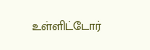உள்ளிட்டோர்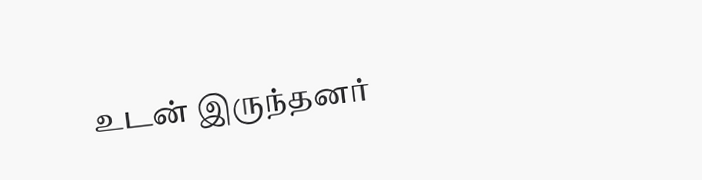உடன் இருந்தனர்